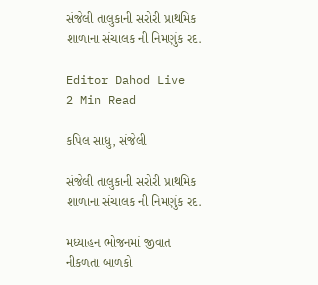સંજેલી તાલુકાની સરોરી પ્રાથમિક શાળાના સંચાલક ની નિમણુંક રદ.

Editor Dahod Live
2 Min Read

કપિલ સાધુ, સંજેલી

સંજેલી તાલુકાની સરોરી પ્રાથમિક શાળાના સંચાલક ની નિમણુંક રદ.

મધ્યાહન ભોજનમાં જીવાત નીકળતા બાળકો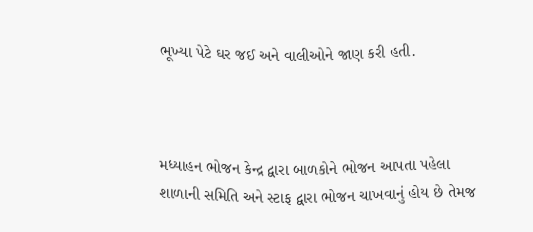ભૂખ્યા પેટે ઘર જઈ અને વાલીઓને જાણ કરી હતી.



મધ્યાહન ભોજન કેન્દ્ર દ્વારા બાળકોને ભોજન આપતા પહેલા શાળાની સમિતિ અને સ્ટાફ દ્વારા ભોજન ચાખવાનું હોય છે તેમજ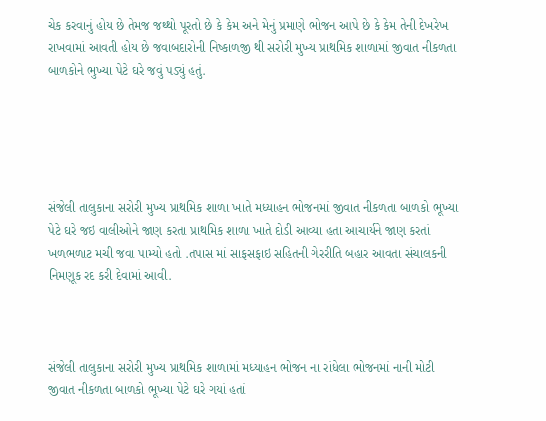ચેક કરવાનું હોય છે તેમજ જથ્થો પૂરતો છે કે કેમ અને મેનું પ્રમાણે ભોજન આપે છે કે કેમ તેની દેખરેખ રાખવામાં આવતી હોય છે જવાબદારોની નિષ્કાળજી થી સરોરી મુખ્ય પ્રાથમિક શાળામાં જીવાત નીકળતા બાળકોને ભુખ્યા પેટે ઘરે જવું પડ્યું હતું.





સંજેલી તાલુકાના સરોરી મુખ્ય પ્રાથમિક શાળા ખાતે મધ્યાહન ભોજનમાં જીવાત નીકળતા બાળકો ભૂખ્યા પેટે ઘરે જઇ વાલીઓને જાણ કરતા પ્રાથમિક શાળા ખાતે દોડી આવ્યા હતા આચાર્યને જાણ કરતાં ખળભળાટ મચી જવા પામ્યો હતો .તપાસ માં સાફસફાઇ સહિતની ગેરરીતિ બહાર આવતા સંચાલકની નિમણૂક રદ કરી દેવામાં આવી.



સંજેલી તાલુકાના સરોરી મુખ્ય પ્રાથમિક શાળામાં મધ્યાહન ભોજન ના રાંધેલા ભોજનમાં નાની મોટી જીવાત નીકળતા બાળકો ભૂખ્યા પેટે ઘરે ગયાં હતાં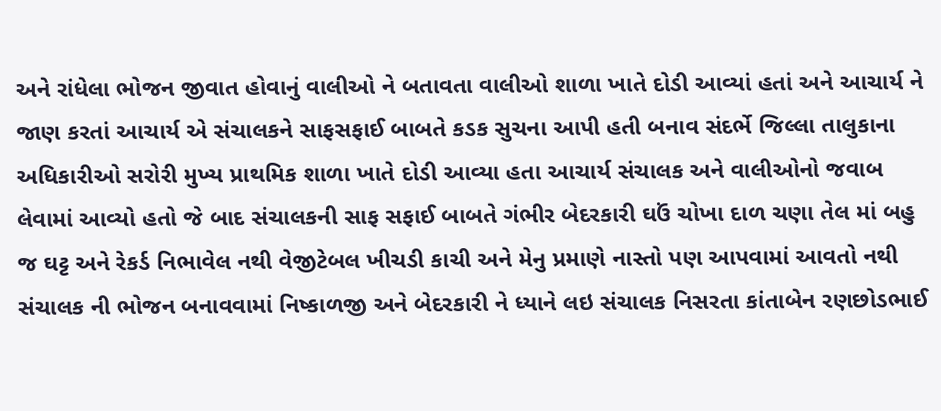અને રાંધેલા ભોજન જીવાત હોવાનું વાલીઓ ને બતાવતા વાલીઓ શાળા ખાતે દોડી આવ્યાં હતાં અને આચાર્ય ને જાણ કરતાં આચાર્ય એ સંચાલકને સાફસફાઈ બાબતે કડક સુચના આપી હતી બનાવ સંદર્ભે જિલ્લા તાલુકાના અધિકારીઓ સરોરી મુખ્ય પ્રાથમિક શાળા ખાતે દોડી આવ્યા હતા આચાર્ય સંચાલક અને વાલીઓનો જવાબ લેવામાં આવ્યો હતો જે બાદ સંચાલકની સાફ સફાઈ બાબતે ગંભીર બેદરકારી ઘઉં ચોખા દાળ ચણા તેલ માં બહુ જ ઘટ્ટ અને રેકર્ડ નિભાવેલ નથી વેજીટેબલ ખીચડી કાચી અને મેનુ પ્રમાણે નાસ્તો પણ આપવામાં આવતો નથી સંચાલક ની ભોજન બનાવવામાં નિષ્કાળજી અને બેદરકારી ને ધ્યાને લઇ સંચાલક નિસરતા કાંતાબેન રણછોડભાઈ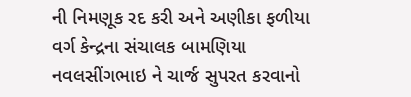ની નિમણૂક રદ કરી અને અણીકા ફળીયા વર્ગ કેન્દ્રના સંચાલક બામણિયા નવલસીંગભાઇ ને ચાર્જ સુપરત કરવાનો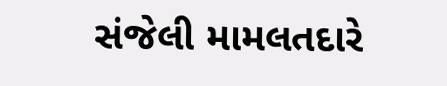સંજેલી મામલતદારે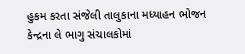હુકમ કરતા સંજેલી તાલુકાના મધ્યાહન ભોજન કેન્દ્રના લે ભાગુ સંચાલકોમાં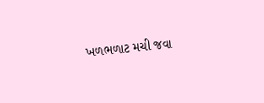ખળભળાટ મચી જવા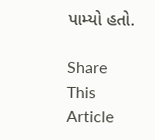પામ્યો હતો.

Share This Article